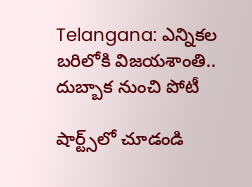Telangana: ఎన్నికల బరిలోకి విజయశాంతి.. దుబ్బాక నుంచి పోటీ

షార్ట్స్‌లో చూడండి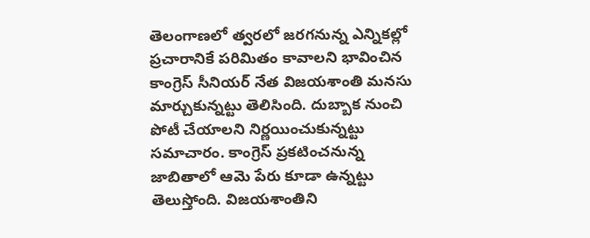తెలంగాణలో త్వరలో జరగనున్న ఎన్నికల్లో ప్రచారానికే పరిమితం కావాలని భావించిన కాంగ్రెస్ సీనియర్ నేత విజయశాంతి మనసు మార్చుకున్నట్టు తెలిసింది. దుబ్బాక నుంచి పోటీ చేయాలని నిర్ణయించుకున్నట్టు సమాచారం. కాంగ్రెస్ ప్రకటించనున్న జాబితాలో ఆమె పేరు కూడా ఉన్నట్టు తెలుస్తోంది. విజయశాంతిని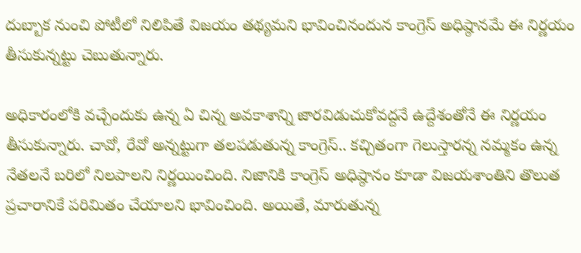దుబ్బాక నుంచి పోటీలో నిలిపితే విజయం తథ్యమని భావించినందున కాంగ్రెస్ అధిష్ఠానమే ఈ నిర్ణయం తీసుకున్నట్టు చెబుతున్నారు.

అధికారంలోకి వచ్చేందుకు ఉన్న ఏ చిన్న అవకాశాన్ని జారవిడుచుకోవద్దనే ఉద్దేశంతోనే ఈ నిర్ణయం తీసుకున్నారు. చావో, రేవో అన్నట్టుగా తలపడుతున్న కాంగ్రెస్.. కచ్చితంగా గెలుస్తారన్న నమ్మకం ఉన్న నేతలనే బరిలో నిలపాలని నిర్ణయించింది. నిజానికి కాంగ్రెస్ అధిష్ఠానం కూడా విజయశాంతిని తొలుత ప్రచారానికే పరిమితం చేయాలని భావించింది. అయితే, మారుతున్న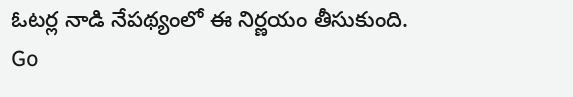ఓటర్ల నాడి నేపథ్యంలో ఈ నిర్ణయం తీసుకుంది.
Go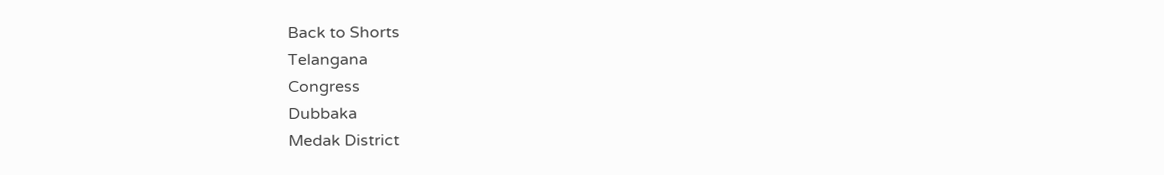Back to Shorts
Telangana
Congress
Dubbaka
Medak District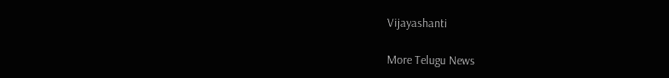Vijayashanti

More Telugu News